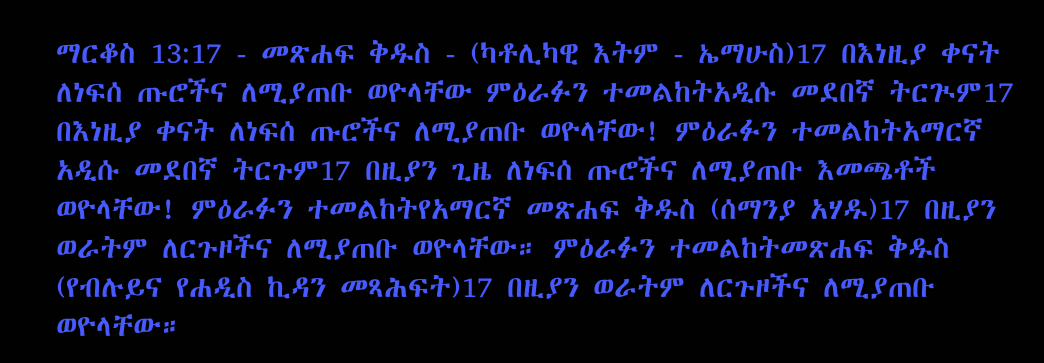ማርቆስ 13:17 - መጽሐፍ ቅዱስ - (ካቶሊካዊ እትም - ኤማሁስ)17 በእነዚያ ቀናት ለነፍሰ ጡሮችና ለሚያጠቡ ወዮላቸው ምዕራፉን ተመልከትአዲሱ መደበኛ ትርጒም17 በእነዚያ ቀናት ለነፍሰ ጡሮችና ለሚያጠቡ ወዮላቸው! ምዕራፉን ተመልከትአማርኛ አዲሱ መደበኛ ትርጉም17 በዚያን ጊዜ ለነፍሰ ጡሮችና ለሚያጠቡ እመጫቶች ወዮላቸው! ምዕራፉን ተመልከትየአማርኛ መጽሐፍ ቅዱስ (ሰማንያ አሃዱ)17 በዚያን ወራትም ለርጉዞችና ለሚያጠቡ ወዮላቸው። ምዕራፉን ተመልከትመጽሐፍ ቅዱስ (የብሉይና የሐዲስ ኪዳን መጻሕፍት)17 በዚያን ወራትም ለርጉዞችና ለሚያጠቡ ወዮላቸው።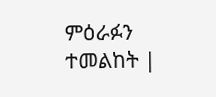ምዕራፉን ተመልከት |